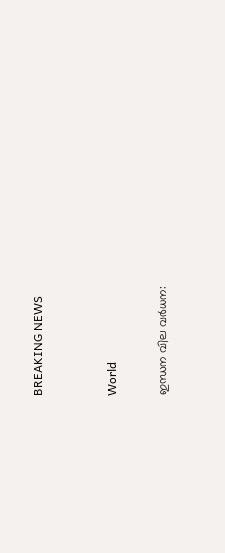BREAKING NEWS


World

ഇന്ധന വില വർധന: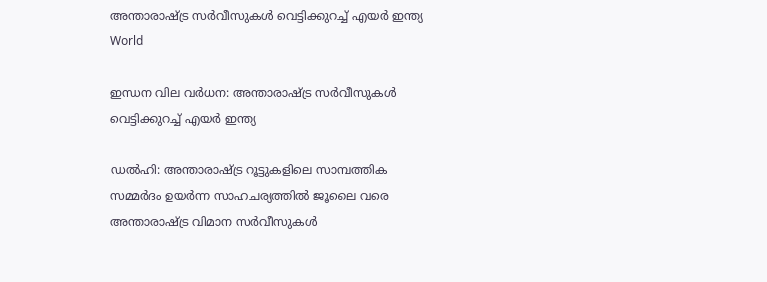അന്താരാഷ്ട്ര സർവീസുകൾ വെട്ടിക്കുറച്ച് എയർ ഇന്ത്യ
World

ഇന്ധന വില വർധന: അന്താരാഷ്ട്ര സർവീസുകൾ വെട്ടിക്കുറച്ച് എയർ ഇന്ത്യ

ഡൽഹി: അന്താരാഷ്ട്ര റൂട്ടുകളിലെ സാമ്പത്തിക സമ്മർദം ഉയർന്ന സാഹചര്യത്തിൽ ജൂലൈ വരെ അന്താരാഷ്ട്ര വിമാന സർവീസുകൾ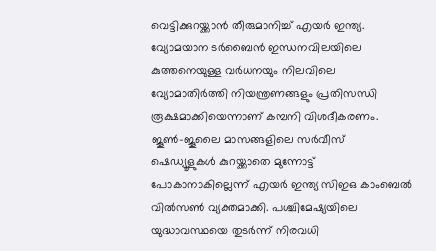വെട്ടിക്കുറയ്ക്കാൻ തീരുമാനിച്ച് എയർ ഇന്ത്യ. വ്യോമയാന ടർബൈൻ ഇന്ധനവിലയിലെ കുത്തനെയുള്ള വർധനയും നിലവിലെ വ്യോമാതിർത്തി നിയന്ത്രണങ്ങളും പ്രതിസന്ധി രൂക്ഷമാക്കിയെന്നാണ് കമ്പനി വിശദീകരണം. ജൂൺ-ജൂലൈ മാസങ്ങളിലെ സർവീസ് ഷെഡ്യൂളുകൾ കുറയ്ക്കാതെ മുന്നോട്ട് പോകാനാകില്ലെന്ന് എയർ ഇന്ത്യ സിഇഒ കാംബെൽ വിൽസൺ വ്യക്തമാക്കി. പശ്ചിമേഷ്യയിലെ യുദ്ധാവസ്ഥയെ തുടർന്ന് നിരവധി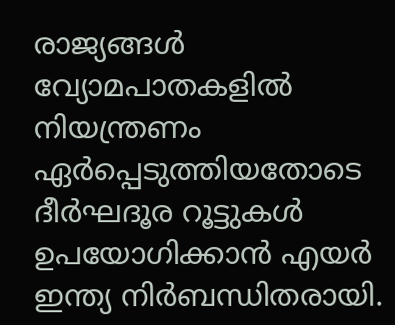രാജ്യങ്ങൾ വ്യോമപാതകളിൽ നിയന്ത്രണം ഏർപ്പെടുത്തിയതോടെ ദീർഘദൂര റൂട്ടുകൾ ഉപയോഗിക്കാൻ എയർ ഇന്ത്യ നിർബന്ധിതരായി.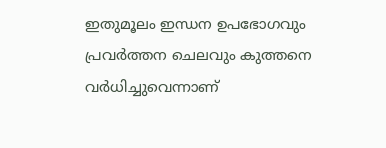ഇതുമൂലം ഇന്ധന ഉപഭോഗവും പ്രവർത്തന ചെലവും കുത്തനെ വർധിച്ചുവെന്നാണ്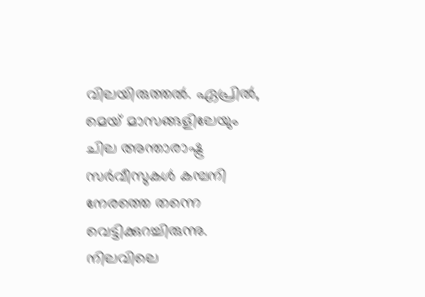വിലയിരുത്തൽ. ഏപ്രിൽ, മെയ് മാസങ്ങളിലേയും ചില അന്താരാഷ്ട്ര സർവീസുകൾ കമ്പനി നേരത്തെ തന്നെ വെട്ടിക്കുറച്ചിരുന്നു. നിലവിലെ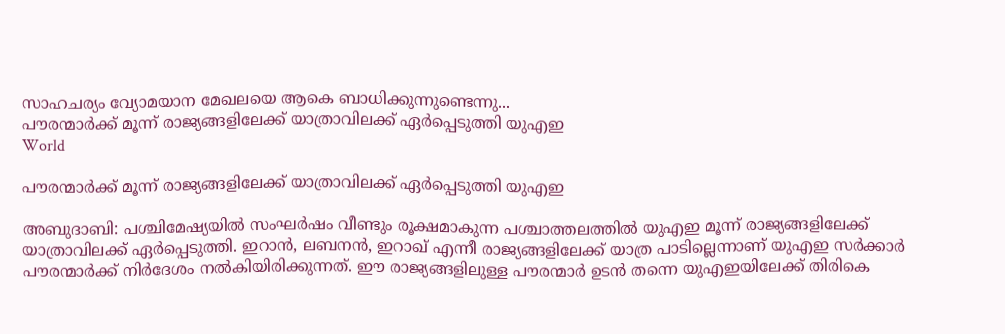സാഹചര്യം വ്യോമയാന മേഖലയെ ആകെ ബാധിക്കുന്നുണ്ടെന്നു...
പൗരന്മാർക്ക് മൂന്ന് രാജ്യങ്ങളിലേക്ക് യാത്രാവിലക്ക് ഏർപ്പെടുത്തി യുഎഇ
World

പൗരന്മാർക്ക് മൂന്ന് രാജ്യങ്ങളിലേക്ക് യാത്രാവിലക്ക് ഏർപ്പെടുത്തി യുഎഇ

അബുദാബി: പശ്ചിമേഷ്യയിൽ സംഘർഷം വീണ്ടും രൂക്ഷമാകുന്ന പശ്ചാത്തലത്തിൽ യുഎഇ മൂന്ന് രാജ്യങ്ങളിലേക്ക് യാത്രാവിലക്ക് ഏർപ്പെടുത്തി. ഇറാൻ, ലബനൻ, ഇറാഖ് എന്നീ രാജ്യങ്ങളിലേക്ക് യാത്ര പാടില്ലെന്നാണ് യുഎഇ സർക്കാർ പൗരന്മാർക്ക് നിർദേശം നൽകിയിരിക്കുന്നത്. ഈ രാജ്യങ്ങളിലുള്ള പൗരന്മാർ ഉടൻ തന്നെ യുഎഇയിലേക്ക് തിരികെ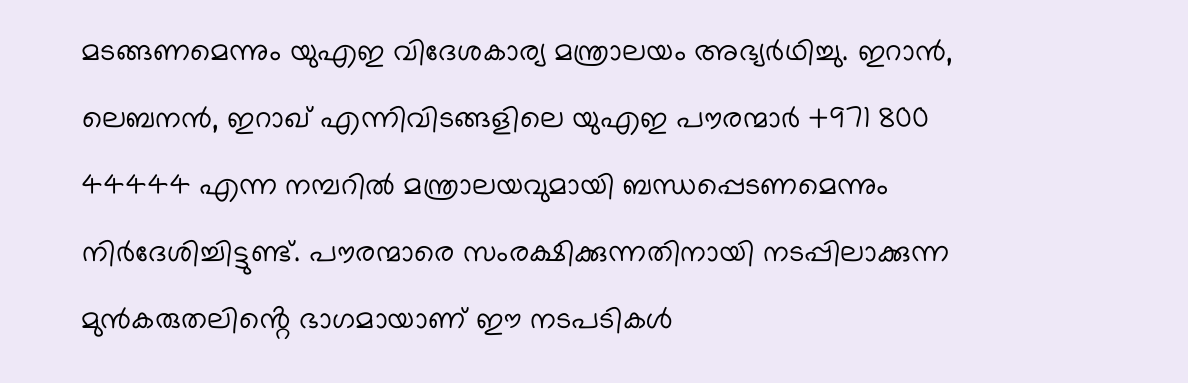മടങ്ങണമെന്നും യുഎഇ വിദേശകാര്യ മന്ത്രാലയം അഭ്യർഥിച്ചു. ഇറാൻ, ലെബനൻ, ഇറാഖ് എന്നിവിടങ്ങളിലെ യുഎഇ പൗരന്മാർ +971 800 44444 എന്ന നമ്പറിൽ മന്ത്രാലയവുമായി ബന്ധപ്പെടണമെന്നും നിർദേശിച്ചിട്ടുണ്ട്. പൗരന്മാരെ സംരക്ഷിക്കുന്നതിനായി നടപ്പിലാക്കുന്ന മുൻകരുതലിൻ്റെ ഭാഗമായാണ് ഈ നടപടികൾ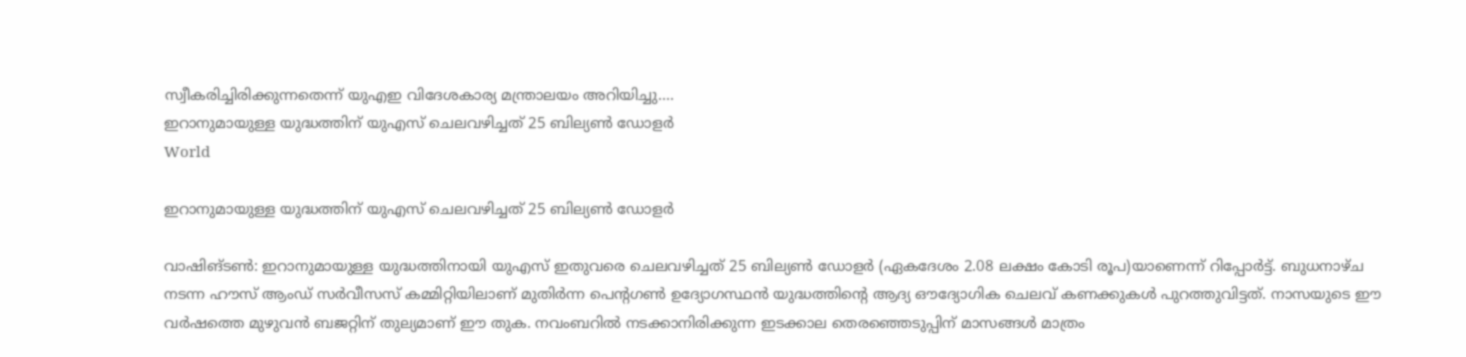സ്വീകരിച്ചിരിക്കുന്നതെന്ന് യുഎഇ വിദേശകാര്യ മന്ത്രാലയം അറിയിച്ചു....
ഇറാനുമായുള്ള യുദ്ധത്തിന് യുഎസ് ചെലവഴിച്ചത് 25 ബില്യൺ ഡോളർ
World

ഇറാനുമായുള്ള യുദ്ധത്തിന് യുഎസ് ചെലവഴിച്ചത് 25 ബില്യൺ ഡോളർ

വാഷിങ്ടൺ: ഇറാനുമായുള്ള യുദ്ധത്തിനായി യുഎസ് ഇതുവരെ ചെലവഴിച്ചത് 25 ബില്യൺ ഡോളർ (ഏകദേശം 2.08 ലക്ഷം കോടി രൂപ)യാണെന്ന് റിപ്പോർട്ട്. ബുധനാഴ്ച നടന്ന ഹൗസ് ആംഡ് സർവീസസ് കമ്മിറ്റിയിലാണ് മുതിർന്ന പെൻ്റഗൺ ഉദ്യോഗസ്ഥൻ യുദ്ധത്തിൻ്റെ ആദ്യ ഔദ്യോഗിക ചെലവ് കണക്കുകൾ പുറത്തുവിട്ടത്. നാസയുടെ ഈ വർഷത്തെ മുഴുവൻ ബജറ്റിന് തുല്യമാണ് ഈ തുക. നവംബറിൽ നടക്കാനിരിക്കുന്ന ഇടക്കാല തെരഞ്ഞെടുപ്പിന് മാസങ്ങൾ മാത്രം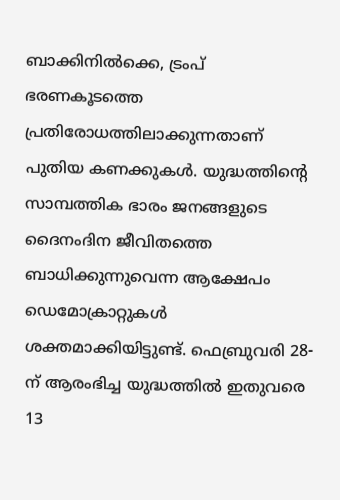ബാക്കിനിൽക്കെ, ട്രംപ് ഭരണകൂടത്തെ പ്രതിരോധത്തിലാക്കുന്നതാണ് പുതിയ കണക്കുകൾ. യുദ്ധത്തിൻ്റെ സാമ്പത്തിക ഭാരം ജനങ്ങളുടെ ദൈനംദിന ജീവിതത്തെ ബാധിക്കുന്നുവെന്ന ആക്ഷേപം ഡെമോക്രാറ്റുകൾ ശക്തമാക്കിയിട്ടുണ്ട്. ഫെബ്രുവരി 28-ന് ആരംഭിച്ച യുദ്ധത്തിൽ ഇതുവരെ 13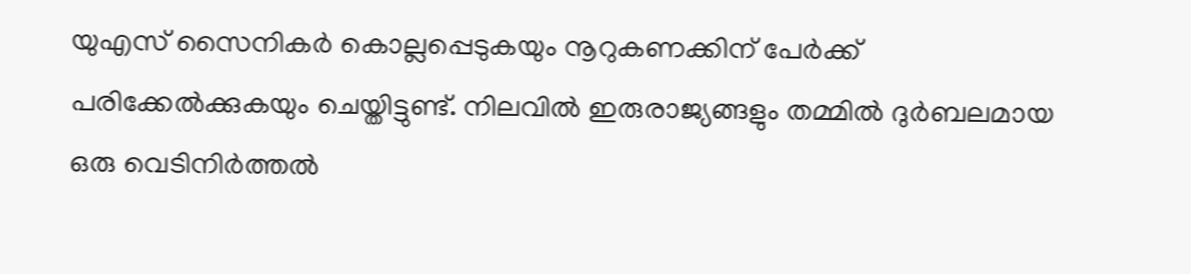യുഎസ് സൈനികർ കൊല്ലപ്പെടുകയും നൂറുകണക്കിന് പേർക്ക് പരിക്കേൽക്കുകയും ചെയ്തിട്ടുണ്ട്. നിലവിൽ ഇരുരാജ്യങ്ങളും തമ്മിൽ ദുർബലമായ ഒരു വെടിനിർത്തൽ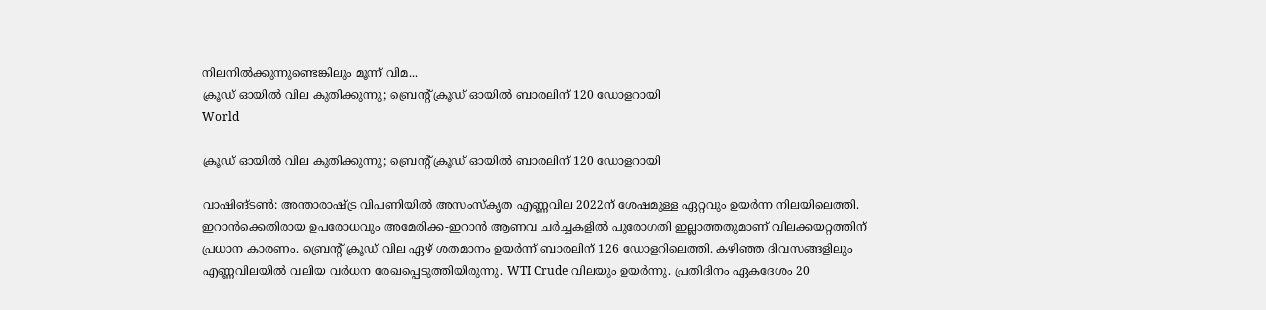നിലനിൽക്കുന്നുണ്ടെങ്കിലും മൂന്ന് വിമ...
ക്രൂഡ് ഓയിൽ വില കുതിക്കുന്നു; ബ്രെൻ്റ് ക്രൂഡ് ഓയിൽ ബാരലിന് 120 ഡോളറായി
World

ക്രൂഡ് ഓയിൽ വില കുതിക്കുന്നു; ബ്രെൻ്റ് ക്രൂഡ് ഓയിൽ ബാരലിന് 120 ഡോളറായി

വാഷിങ്ടൺ: അന്താരാഷ്ട്ര വിപണിയിൽ അസംസ്കൃത എണ്ണവില 2022ന് ശേഷമുള്ള ഏറ്റവും ഉയർന്ന നിലയിലെത്തി. ഇറാൻക്കെതിരായ ഉപരോധവും അമേരിക്ക-ഇറാൻ ആണവ ചർച്ചകളിൽ പുരോഗതി ഇല്ലാത്തതുമാണ് വിലക്കയറ്റത്തിന് പ്രധാന കാരണം. ബ്രെൻ്റ് ക്രൂഡ് വില ഏഴ് ശതമാനം ഉയർന്ന് ബാരലിന് 126 ഡോളറിലെത്തി. കഴിഞ്ഞ ദിവസങ്ങളിലും എണ്ണവിലയിൽ വലിയ വർധന രേഖപ്പെടുത്തിയിരുന്നു. WTI Crude വിലയും ഉയർന്നു. പ്രതിദിനം ഏകദേശം 20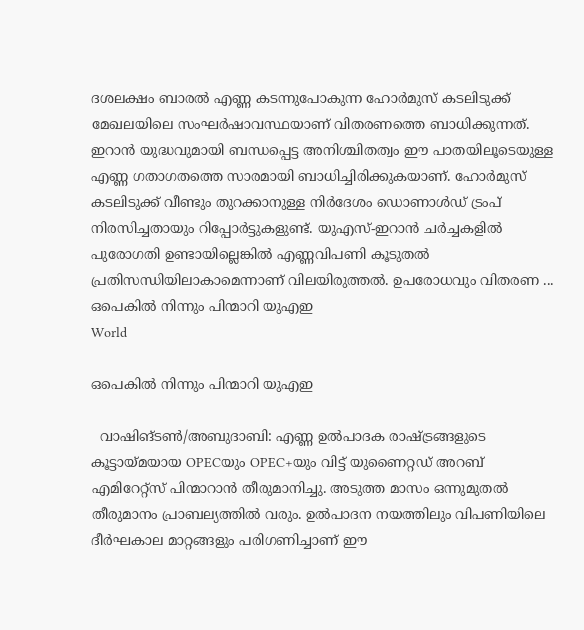ദശലക്ഷം ബാരൽ എണ്ണ കടന്നുപോകുന്ന ഹോർമുസ് കടലിടുക്ക് മേഖലയിലെ സംഘർഷാവസ്ഥയാണ് വിതരണത്തെ ബാധിക്കുന്നത്. ഇറാൻ യുദ്ധവുമായി ബന്ധപ്പെട്ട അനിശ്ചിതത്വം ഈ പാതയിലൂടെയുള്ള എണ്ണ ഗതാഗതത്തെ സാരമായി ബാധിച്ചിരിക്കുകയാണ്. ഹോർമുസ് കടലിടുക്ക് വീണ്ടും തുറക്കാനുള്ള നിർദേശം ഡൊണാൾഡ് ട്രംപ് നിരസിച്ചതായും റിപ്പോർട്ടുകളുണ്ട്. യുഎസ്-ഇറാൻ ചർച്ചകളിൽ പുരോഗതി ഉണ്ടായില്ലെങ്കിൽ എണ്ണവിപണി കൂടുതൽ പ്രതിസന്ധിയിലാകാമെന്നാണ് വിലയിരുത്തൽ. ഉപരോധവും വിതരണ ...
ഒപെകിൽ നിന്നും പിന്മാറി യുഎഇ
World

ഒപെകിൽ നിന്നും പിന്മാറി യുഎഇ

  വാഷിങ്ടൺ/അബുദാബി: എണ്ണ ഉൽപാദക രാഷ്ട്രങ്ങളുടെ കൂട്ടായ്മയായ OPECയും OPEC+യും വിട്ട് യുണൈറ്റഡ് അറബ് എമിറേറ്റ്സ് പിന്മാറാൻ തീരുമാനിച്ചു. അടുത്ത മാസം ഒന്നുമുതൽ തീരുമാനം പ്രാബല്യത്തിൽ വരും. ഉൽപാദന നയത്തിലും വിപണിയിലെ ദീർഘകാല മാറ്റങ്ങളും പരിഗണിച്ചാണ് ഈ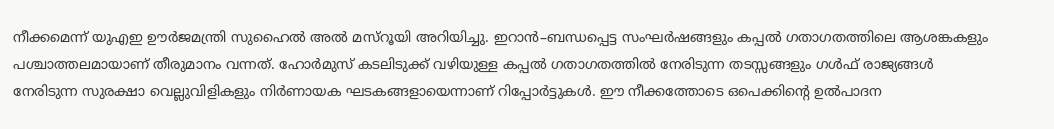നീക്കമെന്ന് യുഎഇ ഊർജമന്ത്രി സുഹൈൽ അൽ മസ്റൂയി അറിയിച്ചു. ഇറാൻ–ബന്ധപ്പെട്ട സംഘർഷങ്ങളും കപ്പൽ ഗതാഗതത്തിലെ ആശങ്കകളും പശ്ചാത്തലമായാണ് തീരുമാനം വന്നത്. ഹോർമുസ് കടലിടുക്ക് വഴിയുള്ള കപ്പൽ ഗതാഗതത്തിൽ നേരിടുന്ന തടസ്സങ്ങളും ഗൾഫ് രാജ്യങ്ങൾ നേരിടുന്ന സുരക്ഷാ വെല്ലുവിളികളും നിർണായക ഘടകങ്ങളായെന്നാണ് റിപ്പോർട്ടുകൾ. ഈ നീക്കത്തോടെ ഒപെക്കിന്റെ ഉൽപാദന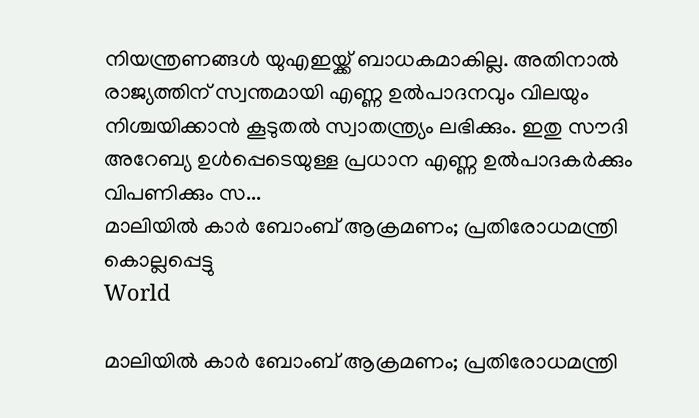നിയന്ത്രണങ്ങൾ യുഎഇയ്ക്ക് ബാധകമാകില്ല. അതിനാൽ രാജ്യത്തിന് സ്വന്തമായി എണ്ണ ഉൽപാദനവും വിലയും നിശ്ചയിക്കാൻ കൂടുതൽ സ്വാതന്ത്ര്യം ലഭിക്കും. ഇതു സൗദി അറേബ്യ ഉൾപ്പെടെയുള്ള പ്രധാന എണ്ണ ഉൽപാദകർക്കും വിപണിക്കും സ...
മാലിയിൽ കാർ ബോംബ് ആക്രമണം; പ്രതിരോധമന്ത്രി കൊല്ലപ്പെട്ടു
World

മാലിയിൽ കാർ ബോംബ് ആക്രമണം; പ്രതിരോധമന്ത്രി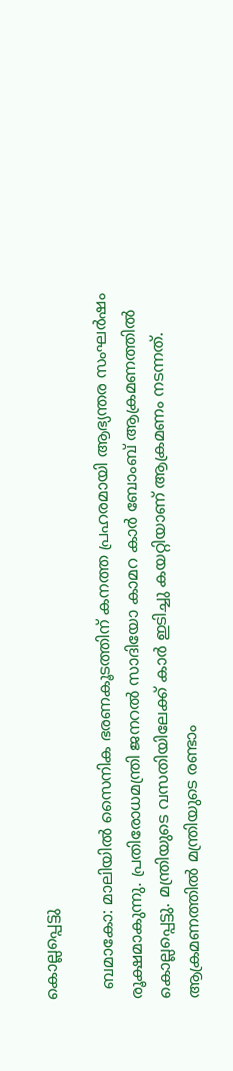കൊല്ലപ്പെട്ടു

  ബമാകോ: മാലിയിൽ സൈനിക ഭരണകൂടത്തിന് കനത്ത പ്രഹരമായി ആഭ്യന്തര സംഘർഷം രൂക്ഷമാകുന്നു. പ്രതിരോധമന്ത്രി ജനറൽ സാദിയോ കാമറ കാർ ബോംബ് ആക്രമണത്തിൽ കൊല്ലപ്പെട്ടു. മന്ത്രിയുടെ വസതിയിലേക്ക് കാർ ഇടിച്ചു കയറ്റിയാണ് ആക്രമണം നടന്നത്. ആക്രമണത്തിൽ മന്ത്രിയുടെ രണ്ടാം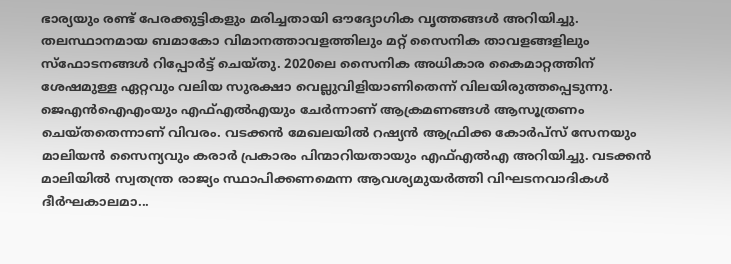ഭാര്യയും രണ്ട് പേരക്കുട്ടികളും മരിച്ചതായി ഔദ്യോഗിക വൃത്തങ്ങൾ അറിയിച്ചു. തലസ്ഥാനമായ ബമാകോ വിമാനത്താവളത്തിലും മറ്റ് സൈനിക താവളങ്ങളിലും സ്‌ഫോടനങ്ങൾ റിപ്പോർട്ട് ചെയ്തു. 2020ലെ സൈനിക അധികാര കൈമാറ്റത്തിന് ശേഷമുള്ള ഏറ്റവും വലിയ സുരക്ഷാ വെല്ലുവിളിയാണിതെന്ന് വിലയിരുത്തപ്പെടുന്നു. ജെഎൻഐഎംയും എഫ്എൽഎയും ചേർന്നാണ് ആക്രമണങ്ങൾ ആസൂത്രണം ചെയ്തതെന്നാണ് വിവരം. വടക്കൻ മേഖലയിൽ റഷ്യൻ ആഫ്രിക്ക കോർപ്സ് സേനയും മാലിയൻ സൈന്യവും കരാർ പ്രകാരം പിന്മാറിയതായും എഫ്എൽഎ അറിയിച്ചു. വടക്കൻ മാലിയിൽ സ്വതന്ത്ര രാജ്യം സ്ഥാപിക്കണമെന്ന ആവശ്യമുയർത്തി വിഘടനവാദികൾ ദീർഘകാലമാ...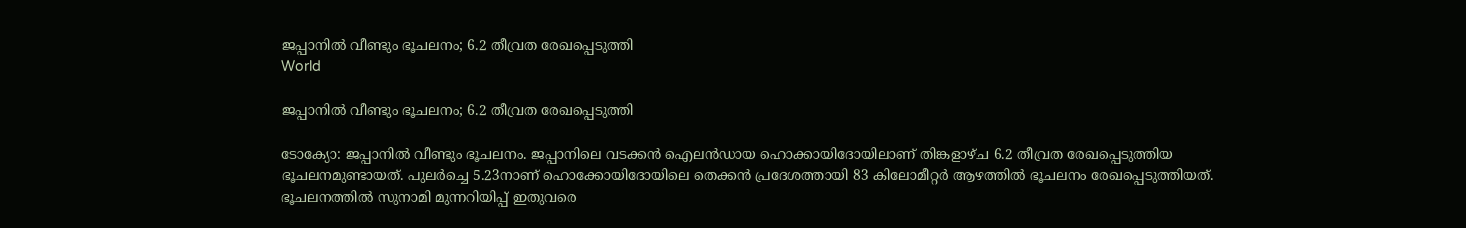ജപ്പാനില്‍ വീണ്ടും ഭൂചലനം; 6.2 തീവ്രത രേഖപ്പെടുത്തി
World

ജപ്പാനില്‍ വീണ്ടും ഭൂചലനം; 6.2 തീവ്രത രേഖപ്പെടുത്തി

ടോക്യോ: ജപ്പാനില്‍ വീണ്ടും ഭൂചലനം. ജപ്പാനിലെ വടക്കന്‍ ഐലന്‍ഡായ ഹൊക്കായിദോയിലാണ് തിങ്കളാഴ്ച 6.2 തീവ്രത രേഖപ്പെടുത്തിയ ഭൂചലനമുണ്ടായത്. പുലര്‍ച്ചെ 5.23നാണ് ഹൊക്കോയിദോയിലെ തെക്കന്‍ പ്രദേശത്തായി 83 കിലോമീറ്റര്‍ ആഴത്തില്‍ ഭൂചലനം രേഖപ്പെടുത്തിയത്. ഭൂചലനത്തില്‍ സുനാമി മുന്നറിയിപ്പ് ഇതുവരെ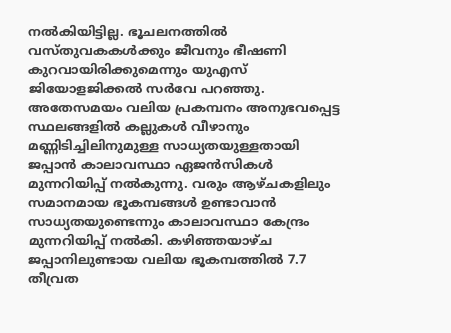നല്‍കിയിട്ടില്ല. ഭൂചലനത്തില്‍ വസ്തുവകകള്‍ക്കും ജീവനും ഭീഷണി കുറവായിരിക്കുമെന്നും യുഎസ് ജിയോളജിക്കല്‍ സര്‍വേ പറഞ്ഞു. അതേസമയം വലിയ പ്രകമ്പനം അനുഭവപ്പെട്ട സ്ഥലങ്ങളില്‍ കല്ലുകള്‍ വീഴാനും മണ്ണിടിച്ചിലിനുമുള്ള സാധ്യതയുള്ളതായി ജപ്പാന്‍ കാലാവസ്ഥാ ഏജന്‍സികള്‍ മുന്നറിയിപ്പ് നല്‍കുന്നു. വരും ആഴ്ചകളിലും സമാനമായ ഭൂകമ്പങ്ങള്‍ ഉണ്ടാവാന്‍ സാധ്യതയുണ്ടെന്നും കാലാവസ്ഥാ കേന്ദ്രം മുന്നറിയിപ്പ് നല്‍കി. കഴിഞ്ഞയാഴ്ച ജപ്പാനിലുണ്ടായ വലിയ ഭൂകമ്പത്തില്‍ 7.7 തീവ്രത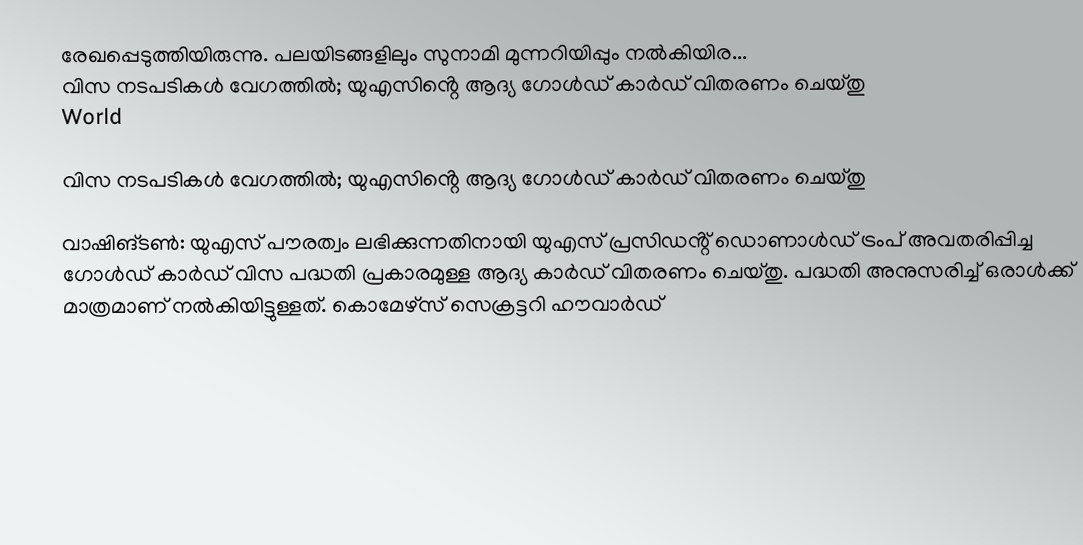രേഖപ്പെടുത്തിയിരുന്നു. പലയിടങ്ങളിലും സുനാമി മുന്നറിയിപ്പും നല്‍കിയിര...
വിസ നടപടികൾ വേഗത്തിൽ; യുഎസിൻ്റെ ആദ്യ ഗോൾഡ് കാർഡ് വിതരണം ചെയ്തു
World

വിസ നടപടികൾ വേഗത്തിൽ; യുഎസിൻ്റെ ആദ്യ ഗോൾഡ് കാർഡ് വിതരണം ചെയ്തു

വാഷിങ്ടൺ: യുഎസ് പൗരത്വം ലഭിക്കുന്നതിനായി യുഎസ് പ്രസിഡൻ്റ് ഡൊണാൾഡ് ട്രംപ് അവതരിപ്പിച്ച ഗോൾഡ് കാർഡ് വിസ പദ്ധതി പ്രകാരമുള്ള ആദ്യ കാർഡ് വിതരണം ചെയ്തു. പദ്ധതി അനുസരിച്ച് ഒരാൾക്ക് മാത്രമാണ് നൽകിയിട്ടുള്ളത്. കൊമേഴ്സ് സെക്രട്ടറി ഹൗവാർഡ്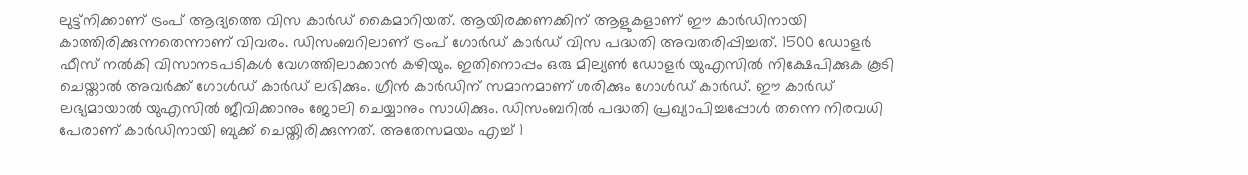ലുട്ട്നിക്കാണ് ട്രംപ് ആദ്യത്തെ വിസ കാർഡ് കൈമാറിയത്. ആയിരക്കണക്കിന് ആളുകളാണ് ഈ കാർഡിനായി കാത്തിരിക്കുന്നതെന്നാണ് വിവരം. ഡിസംബറിലാണ് ട്രംപ് ഗോർഡ് കാർഡ് വിസ പദ്ധതി അവതരിപ്പിച്ചത്. 1500 ഡോളർ ഫീസ് നൽകി വിസാനടപടികൾ വേഗത്തിലാക്കാൻ കഴിയും. ഇതിനൊപ്പം ഒരു മില്യൺ ഡോളർ യുഎസിൽ നിക്ഷേപിക്കുക കൂടി ചെയ്താൽ അവർക്ക് ഗോൾഡ് കാർഡ് ലഭിക്കും. ഗ്രീൻ കാർഡിന് സമാനമാണ് ശരിക്കും ഗോൾഡ് കാർഡ്. ഈ കാർഡ് ലഭ്യമായാൽ യുഎസിൽ ജീവിക്കാനും ജോലി ചെയ്യാനും സാധിക്കും. ഡിസംബറിൽ പദ്ധതി പ്രഖ്യാപിച്ചപ്പോൾ തന്നെ നിരവധി പേരാണ് കാർഡിനായി ബുക്ക് ചെയ്തിരിക്കുന്നത്. അതേസമയം എച്ച് 1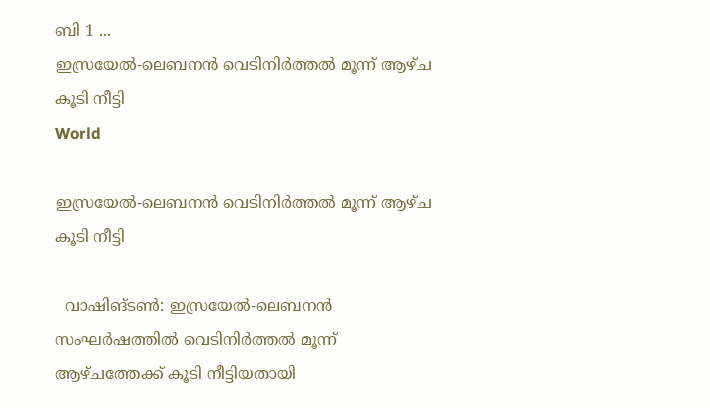ബി 1 ...
ഇസ്രയേൽ-ലെബനൻ വെടിനിർത്തൽ മൂന്ന് ആഴ്ച കൂടി നീട്ടി
World

ഇസ്രയേൽ-ലെബനൻ വെടിനിർത്തൽ മൂന്ന് ആഴ്ച കൂടി നീട്ടി

  വാഷിങ്ടൺ: ഇസ്രയേൽ-ലെബനൻ സംഘർഷത്തിൽ വെടിനിർത്തൽ മൂന്ന് ആഴ്ചത്തേക്ക് കൂടി നീട്ടിയതായി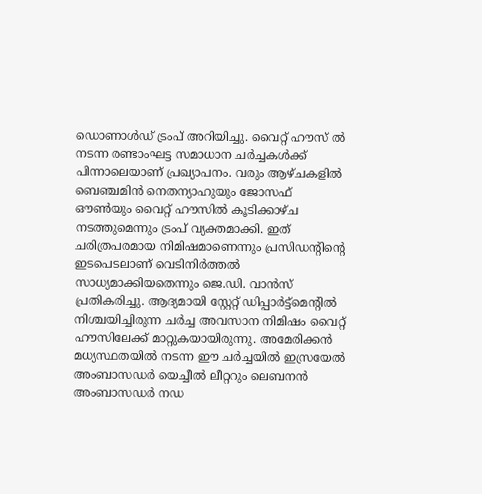ഡൊണാൾഡ് ട്രംപ് അറിയിച്ചു. വൈറ്റ് ഹൗസ് ൽ നടന്ന രണ്ടാംഘട്ട സമാധാന ചർച്ചകൾക്ക് പിന്നാലെയാണ് പ്രഖ്യാപനം. വരും ആഴ്ചകളിൽ ബെഞ്ചമിൻ നെതന്യാഹുയും ജോസഫ് ഔൺയും വൈറ്റ് ഹൗസിൽ കൂടിക്കാഴ്ച നടത്തുമെന്നും ട്രംപ് വ്യക്തമാക്കി. ഇത് ചരിത്രപരമായ നിമിഷമാണെന്നും പ്രസിഡന്റിന്റെ ഇടപെടലാണ് വെടിനിർത്തൽ സാധ്യമാക്കിയതെന്നും ജെ.ഡി. വാൻസ് പ്രതികരിച്ചു. ആദ്യമായി സ്റ്റേറ്റ് ഡിപ്പാർട്ട്മെന്റിൽ നിശ്ചയിച്ചിരുന്ന ചർച്ച അവസാന നിമിഷം വൈറ്റ് ഹൗസിലേക്ക് മാറ്റുകയായിരുന്നു. അമേരിക്കൻ മധ്യസ്ഥതയിൽ നടന്ന ഈ ചർച്ചയിൽ ഇസ്രയേൽ അംബാസഡർ യെച്ചീൽ ലീറ്ററും ലെബനൻ അംബാസഡർ നഡ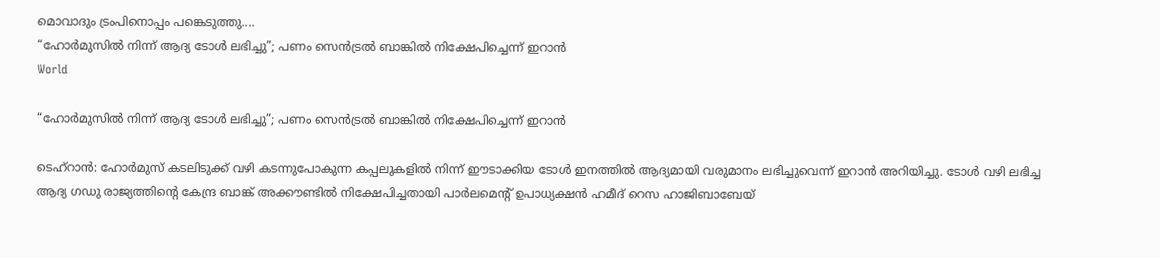മൊവാദും ട്രംപിനൊപ്പം പങ്കെടുത്തു....
“ഹോർമുസിൽ നിന്ന് ആദ്യ ടോൾ ലഭിച്ചു”; പണം സെൻട്രൽ ബാങ്കിൽ നിക്ഷേപിച്ചെന്ന് ഇറാൻ
World

“ഹോർമുസിൽ നിന്ന് ആദ്യ ടോൾ ലഭിച്ചു”; പണം സെൻട്രൽ ബാങ്കിൽ നിക്ഷേപിച്ചെന്ന് ഇറാൻ

ടെഹ്റാൻ: ഹോർമുസ് കടലിടുക്ക് വഴി കടന്നുപോകുന്ന കപ്പലുകളിൽ നിന്ന് ഈടാക്കിയ ടോൾ ഇനത്തിൽ ആദ്യമായി വരുമാനം ലഭിച്ചുവെന്ന് ഇറാൻ അറിയിച്ചു. ടോൾ വഴി ലഭിച്ച ആദ്യ ഗഡു രാജ്യത്തിന്റെ കേന്ദ്ര ബാങ്ക് അക്കൗണ്ടിൽ നിക്ഷേപിച്ചതായി പാർലമെന്റ് ഉപാധ്യക്ഷൻ ഹമീദ് റെസ ഹാജിബാബേയ്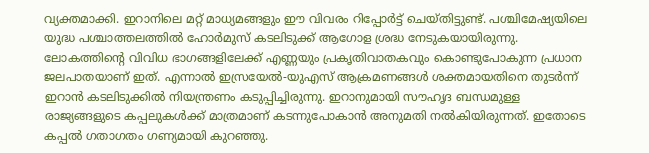വ്യക്തമാക്കി. ഇറാനിലെ മറ്റ് മാധ്യമങ്ങളും ഈ വിവരം റിപ്പോർട്ട് ചെയ്തിട്ടുണ്ട്. പശ്ചിമേഷ്യയിലെ യുദ്ധ പശ്ചാത്തലത്തിൽ ഹോർമുസ് കടലിടുക്ക് ആഗോള ശ്രദ്ധ നേടുകയായിരുന്നു. ലോകത്തിന്റെ വിവിധ ഭാഗങ്ങളിലേക്ക് എണ്ണയും പ്രകൃതിവാതകവും കൊണ്ടുപോകുന്ന പ്രധാന ജലപാതയാണ് ഇത്. എന്നാൽ ഇസ്രയേൽ-യുഎസ് ആക്രമണങ്ങൾ ശക്തമായതിനെ തുടർന്ന് ഇറാൻ കടലിടുക്കിൽ നിയന്ത്രണം കടുപ്പിച്ചിരുന്നു. ഇറാനുമായി സൗഹൃദ ബന്ധമുള്ള രാജ്യങ്ങളുടെ കപ്പലുകൾക്ക് മാത്രമാണ് കടന്നുപോകാൻ അനുമതി നൽകിയിരുന്നത്. ഇതോടെ കപ്പൽ ഗതാഗതം ഗണ്യമായി കുറഞ്ഞു.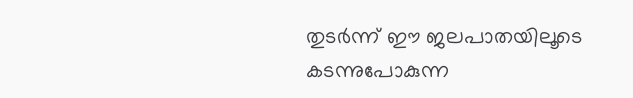തുടർന്ന് ഈ ജലപാതയിലൂടെ കടന്നുപോകുന്ന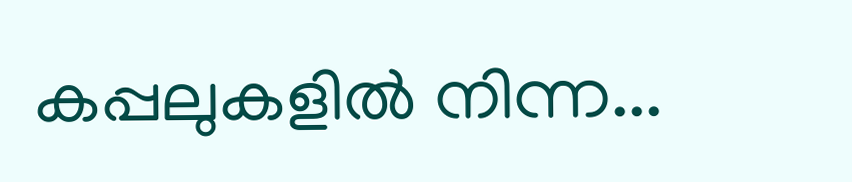കപ്പലുകളിൽ നിന്ന...